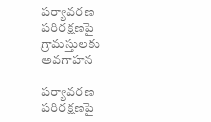పర్యావరణ పరిరక్షణపై గ్రామస్తులకు అవగాహన

పర్యావరణ పరిరక్షణపై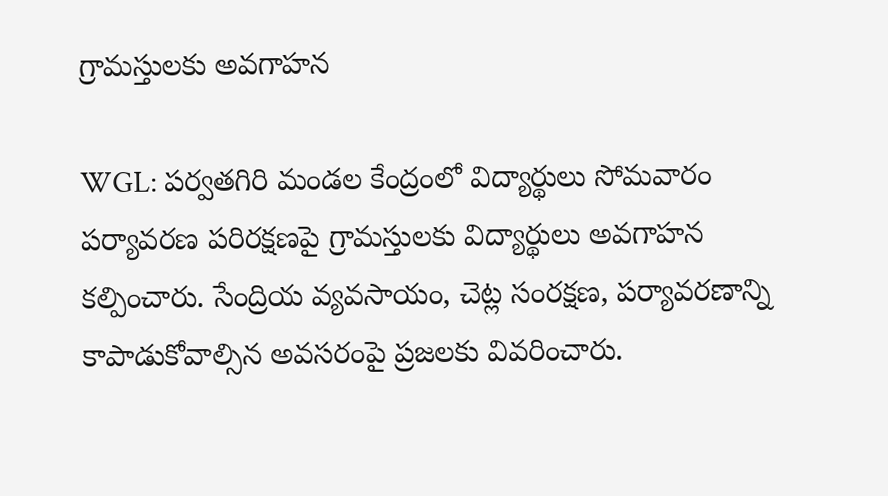గ్రామస్తులకు అవగాహన

WGL: పర్వతగిరి మండల కేంద్రంలో విద్యార్థులు సోమవారం పర్యావరణ పరిరక్షణపై గ్రామస్తులకు విద్యార్థులు అవగాహన కల్పించారు. సేంద్రియ వ్యవసాయం, చెట్ల సంరక్షణ, పర్యావరణాన్ని కాపాడుకోవాల్సిన అవసరంపై ప్రజలకు వివరించారు.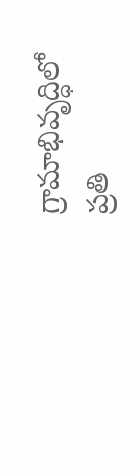గ్రామాభివృద్ధిలో ప్రతి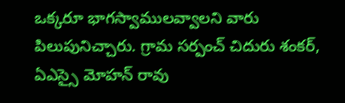ఒక్కరూ భాగస్వాములవ్వాలని వారు పిలుపునిచ్చారు. గ్రామ సర్పంచ్ చిదురు శంకర్, ఏఎస్సై మోహన్ రావు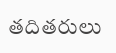తదితరులు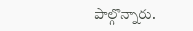పాల్గొన్నారు.